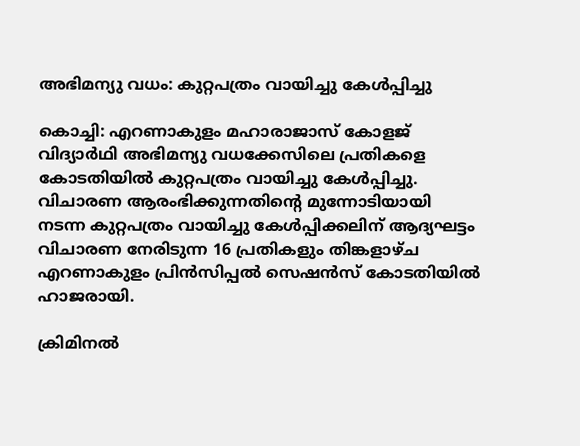അഭിമന്യു വധം: കുറ്റപത്രം വായിച്ചു കേൾപ്പിച്ചു

കൊച്ചി: എറണാകുളം മഹാരാജാസ് കോളജ് വിദ്യാർഥി അഭിമന്യു വധക്കേസിലെ പ്രതികളെ കോടതിയിൽ കുറ്റപത്രം വായിച്ചു കേൾപ്പിച്ചു. വിചാരണ ആരംഭിക്കുന്നതിന്‍റെ മുന്നോടിയായി നടന്ന കുറ്റപത്രം വായിച്ചു കേൾപ്പിക്കലിന് ആദ്യഘട്ടം വിചാരണ നേരിടുന്ന 16 പ്രതികളും തിങ്കളാഴ്ച എറണാകുളം പ്രിൻസിപ്പൽ സെഷൻസ് കോടതിയിൽ ഹാജരായി.

ക്രിമിനൽ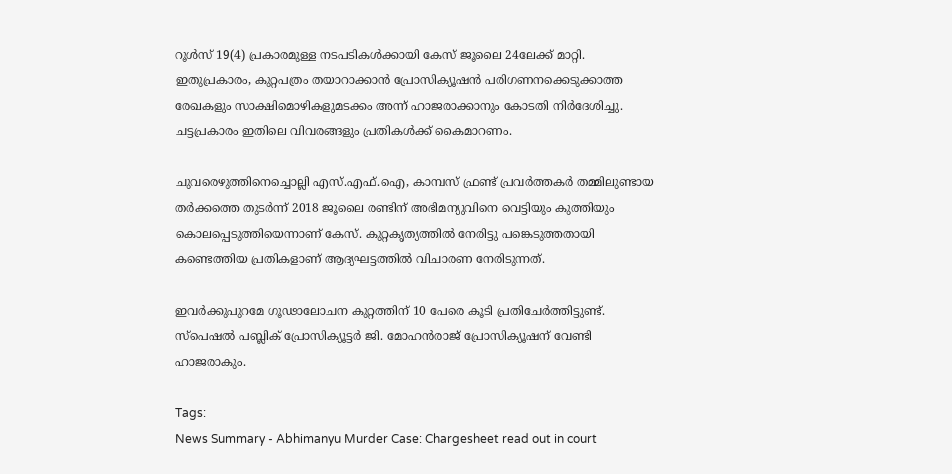റൂൾസ് 19(4) പ്രകാരമുള്ള നടപടികൾക്കായി കേസ് ജൂലൈ 24ലേക്ക് മാറ്റി. ഇതുപ്രകാരം, കുറ്റപത്രം തയാറാക്കാൻ പ്രോസിക്യൂഷൻ പരിഗണനക്കെടുക്കാത്ത രേഖകളും സാക്ഷിമൊഴികളുമടക്കം അന്ന് ഹാജരാക്കാനും കോടതി നിർദേശിച്ചു. ചട്ടപ്രകാരം ഇതിലെ വിവരങ്ങളും പ്രതികൾക്ക് കൈമാറണം.

ചുവരെഴുത്തിനെച്ചൊല്ലി എസ്.എഫ്.ഐ, കാമ്പസ് ഫ്രണ്ട് പ്രവർത്തകർ തമ്മിലുണ്ടായ തർക്കത്തെ തുടർന്ന് 2018 ജൂലൈ രണ്ടിന് അഭിമന്യുവിനെ വെട്ടിയും കുത്തിയും കൊലപ്പെടുത്തിയെന്നാണ് കേസ്. കുറ്റകൃത്യത്തിൽ നേരിട്ടു പങ്കെടുത്തതായി കണ്ടെത്തിയ പ്രതികളാണ് ആദ്യഘട്ടത്തിൽ വിചാരണ നേരിടുന്നത്.

ഇവർക്കുപുറമേ ഗൂഢാലോചന കുറ്റത്തിന് 10 പേരെ കൂടി പ്രതിചേർത്തിട്ടുണ്ട്. സ്‌പെഷൽ പബ്ലിക് പ്രോസിക്യൂട്ടർ ജി. മോഹൻരാജ് പ്രോസിക്യൂഷന് വേണ്ടി ഹാജരാകും.

Tags:
News Summary - Abhimanyu Murder Case: Chargesheet read out in court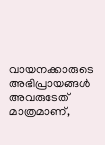വായനക്കാരുടെ അഭിപ്രായങ്ങള്‍ അവരുടേത് മാത്രമാണ്,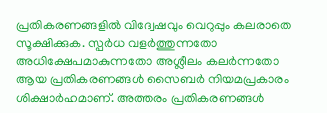പ്രതികരണങ്ങളിൽ വിദ്വേഷവും വെറുപ്പും കലരാതെ സൂക്ഷിക്കുക. സ്പർധ വളർത്തുന്നതോ അധിക്ഷേപമാകുന്നതോ അശ്ലീലം കലർന്നതോ ആയ പ്രതികരണങ്ങൾ സൈബർ നിയമപ്രകാരം ശിക്ഷാർഹമാണ്. അത്തരം പ്രതികരണങ്ങൾ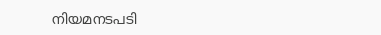നിയമനടപടി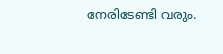നേരിടേണ്ടി വരും.